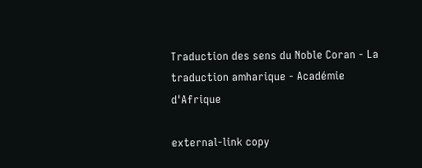Traduction des sens du Noble Coran - La traduction amharique - Académie d'Afrique

external-link copy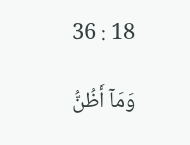36 : 18

وَمَآ أَظُنُّ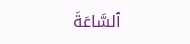ٱلسَّاعَةَ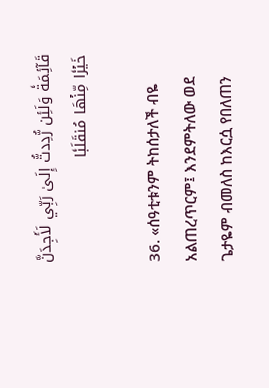قَآئِمَةٗ وَلَئِن رُّدِدتُّ إِلَىٰ رَبِّي لَأَجِدَنَّ خَيۡرٗا مِّنۡهَا مُنقَلَبٗا

36. «ሰዓቲቱንም ትከሰታለች ብዬ አልጠረጥርም፤ እንደምትለው ወደ ጌታዬም ብመለስ ከእርሷ የበለጠን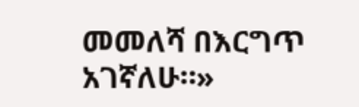መመለሻ በእርግጥ አገኛለሁ።»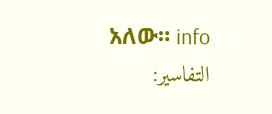አለው። info
التفاسير: